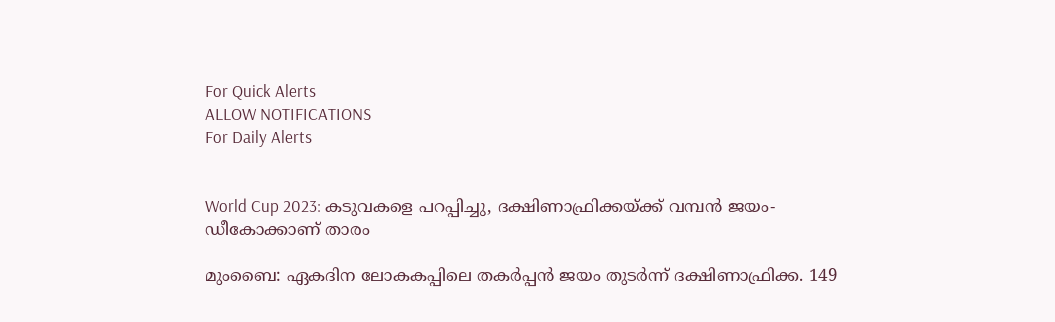For Quick Alerts
ALLOW NOTIFICATIONS
For Daily Alerts


World Cup 2023: കടുവകളെ പറപ്പിച്ചു, ദക്ഷിണാഫ്രിക്കയ്ക്ക് വമ്പന്‍ ജയം- ഡീകോക്കാണ് താരം

മുംബൈ: ഏകദിന ലോകകപ്പിലെ തകര്‍പ്പന്‍ ജയം തുടര്‍ന്ന് ദക്ഷിണാഫ്രിക്ക. 149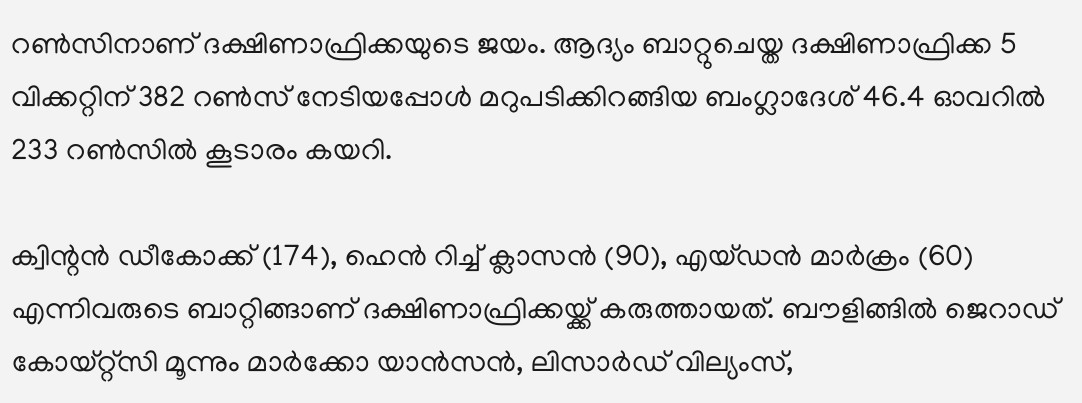റണ്‍സിനാണ് ദക്ഷിണാഫ്രിക്കയുടെ ജയം. ആദ്യം ബാറ്റുചെയ്ത ദക്ഷിണാഫ്രിക്ക 5 വിക്കറ്റിന് 382 റണ്‍സ് നേടിയപ്പോള്‍ മറുപടിക്കിറങ്ങിയ ബംഗ്ലാദേശ് 46.4 ഓവറില്‍ 233 റണ്‍സില്‍ കൂടാരം കയറി.

ക്വിന്റന്‍ ഡീകോക്ക് (174), ഹെന്‍ റിച്ച് ക്ലാസന്‍ (90), എയ്ഡന്‍ മാര്‍ക്രം (60) എന്നിവരുടെ ബാറ്റിങ്ങാണ് ദക്ഷിണാഫ്രിക്കയ്ക്ക് കരുത്തായത്. ബൗളിങ്ങില്‍ ജെറാഡ് കോയ്റ്റ്‌സി മൂന്നും മാര്‍ക്കോ യാന്‍സന്‍, ലിസാര്‍ഡ് വില്യംസ്,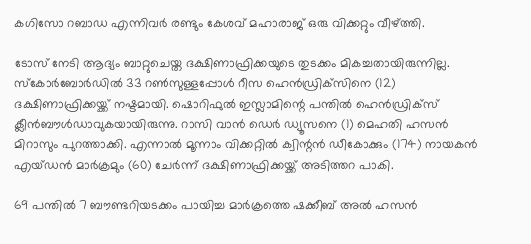കഗിസോ റബാഡ എന്നിവര്‍ രണ്ടും കേശവ് മഹാരാജ് ഒരു വിക്കറ്റും വീഴ്ത്തി.

ടോസ് നേടി ആദ്യം ബാറ്റുചെയ്ത ദക്ഷിണാഫ്രിക്കയുടെ തുടക്കം മികച്ചതായിരുന്നില്ല. സ്‌കോര്‍ബോര്‍ഡില്‍ 33 റണ്‍സുള്ളപ്പോള്‍ റീസ ഹെന്‍ഡ്രിക്‌സിനെ (12) ദക്ഷിണാഫ്രിക്കയ്ക്ക് നഷ്ടമായി. ഷൊറിഫുല്‍ ഇസ്ലാമിന്റെ പന്തില്‍ ഹെന്‍ഡ്രിക്‌സ് ക്ലീന്‍ബൗള്‍ഡാവുകയായിരുന്നു. റാസി വാന്‍ ഡെര്‍ ഡ്യൂസനെ (1) മെഹതി ഹസന്‍ മിറാസും പുറത്താക്കി. എന്നാല്‍ മൂന്നാം വിക്കറ്റില്‍ ക്വിന്റന്‍ ഡീകോക്കും (174) നായകന്‍ എയ്ഡന്‍ മാര്‍ക്രമും (60) ചേര്‍ന്ന് ദക്ഷിണാഫ്രിക്കയ്ക്ക് അടിത്തറ പാകി.

69 പന്തില്‍ 7 ബൗണ്ടറിയടക്കം പായിച്ച മാര്‍ക്രത്തെ ഷക്കീബ് അല്‍ ഹസന്‍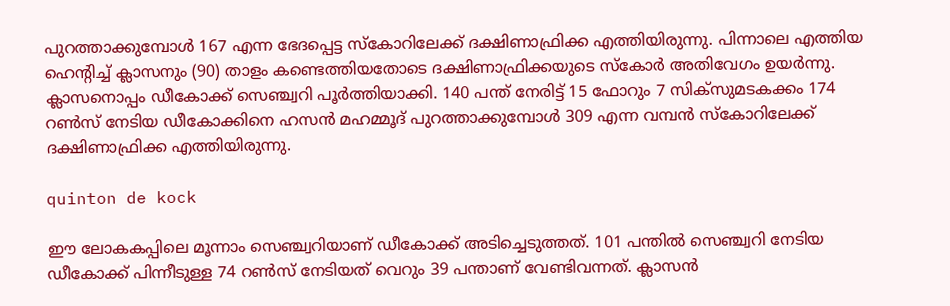പുറത്താക്കുമ്പോള്‍ 167 എന്ന ഭേദപ്പെട്ട സ്‌കോറിലേക്ക് ദക്ഷിണാഫ്രിക്ക എത്തിയിരുന്നു. പിന്നാലെ എത്തിയ ഹെന്റിച്ച് ക്ലാസനും (90) താളം കണ്ടെത്തിയതോടെ ദക്ഷിണാഫ്രിക്കയുടെ സ്‌കോര്‍ അതിവേഗം ഉയര്‍ന്നു. ക്ലാസനൊപ്പം ഡീകോക്ക് സെഞ്ച്വറി പൂര്‍ത്തിയാക്കി. 140 പന്ത് നേരിട്ട് 15 ഫോറും 7 സിക്‌സുമടകക്കം 174 റണ്‍സ് നേടിയ ഡീകോക്കിനെ ഹസന്‍ മഹമ്മൂദ് പുറത്താക്കുമ്പോള്‍ 309 എന്ന വമ്പന്‍ സ്‌കോറിലേക്ക് ദക്ഷിണാഫ്രിക്ക എത്തിയിരുന്നു.

quinton de kock

ഈ ലോകകപ്പിലെ മൂന്നാം സെഞ്ച്വറിയാണ് ഡീകോക്ക് അടിച്ചെടുത്തത്. 101 പന്തില്‍ സെഞ്ച്വറി നേടിയ ഡീകോക്ക് പിന്നീടുള്ള 74 റണ്‍സ് നേടിയത് വെറും 39 പന്താണ് വേണ്ടിവന്നത്. ക്ലാസന്‍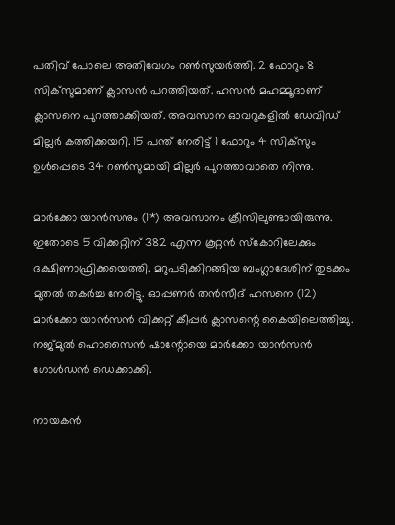പതിവ് പോലെ അതിവേഗം റണ്‍സുയര്‍ത്തി. 2 ഫോറും 8 സിക്‌സുമാണ് ക്ലാസന്‍ പറത്തിയത്. ഹസന്‍ മഹമ്മൂദാണ് ക്ലാസനെ പുറത്താക്കിയത്. അവസാന ഓവറുകളില്‍ ഡേവിഡ് മില്ലര്‍ കത്തിക്കയറി. 15 പന്ത് നേരിട്ട് 1 ഫോറും 4 സിക്‌സും ഉള്‍പ്പെടെ 34 റണ്‍സുമായി മില്ലര്‍ പുറത്താവാതെ നിന്നു.

മാര്‍ക്കോ യാന്‍സനും (1*) അവസാനം ക്രീസിലുണ്ടായിരുന്നു. ഇതോടെ 5 വിക്കറ്റിന് 382 എന്ന കൂറ്റന്‍ സ്‌കോറിലേക്കും ദക്ഷിണാഫ്രിക്കയെത്തി. മറുപടിക്കിറങ്ങിയ ബംഗ്ലാദേശിന് തുടക്കം മുതല്‍ തകര്‍ച്ച നേരിട്ടു. ഓപ്പണര്‍ തന്‍സീദ് ഹസനെ (12) മാര്‍ക്കോ യാന്‍സന്‍ വിക്കറ്റ് കീപ്പര്‍ ക്ലാസന്റെ കൈയിലെത്തിച്ചു. നജ്മുല്‍ ഹൊസൈന്‍ ഷാന്റോയെ മാര്‍ക്കോ യാന്‍സന്‍ ഗോള്‍ഡന്‍ ഡെക്കാക്കി.

നായകന്‍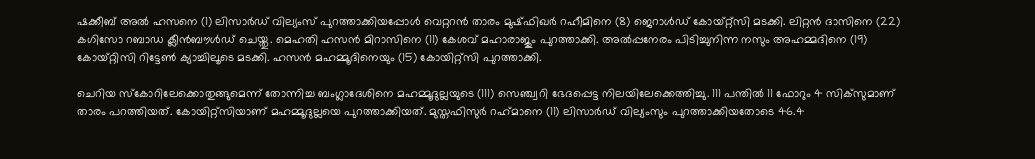ഷക്കീബ് അല്‍ ഹസനെ (1) ലിസാര്‍ഡ് വില്യംസ് പുറത്താക്കിയപ്പോള്‍ വെറ്ററന്‍ താരം മുഷ്ഫിഖര്‍ റഹീമിനെ (8) ജെറാള്‍ഡ് കോയ്റ്റ്‌സി മടക്കി. ലിറ്റന്‍ ദാസിനെ (22) കഗിസോ റബാഡ ക്ലീന്‍ബൗള്‍ഡ് ചെയ്തു. മെഹതി ഹസന്‍ മിറാസിനെ (11) കേശവ് മഹാരാജും പുറത്താക്കി. അല്‍പ്പനേരം പിടിച്ചുനിന്ന നസും അഹമ്മദിനെ (19) കോയ്റ്റിസി റിട്ടേണ്‍ ക്യാച്ചിലൂടെ മടക്കി. ഹസന്‍ മഹമ്മൂദിനെയും (15) കോയിറ്റ്‌സി പുറത്താക്കി.

ചെറിയ സ്‌കോറിലേക്കൊതുങ്ങുമെന്ന് തോന്നിച്ച ബംഗ്ലാദേശിനെ മഹമ്മൂദുല്ലയുടെ (111) സെഞ്ച്വറി ഭേദപ്പെട്ട നിലയിലേക്കെത്തിച്ചു. 111 പന്തില്‍ 11 ഫോറും 4 സിക്‌സുമാണ് താരം പറത്തിയത്. കോയിറ്റ്‌സിയാണ് മഹമ്മൂദുല്ലയെ പുറത്താക്കിയത്. മുസ്തഫിസുര്‍ റഹ്‌മാനെ (11) ലിസാര്‍ഡ് വില്യംസും പുറത്താക്കിയതോടെ 46.4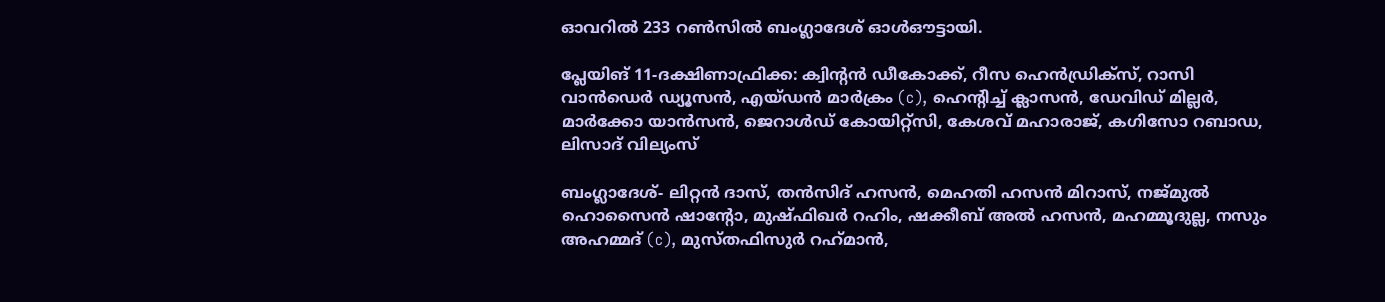ഓവറില്‍ 233 റണ്‍സില്‍ ബംഗ്ലാദേശ് ഓള്‍ഔട്ടായി.

പ്ലേയിങ് 11-ദക്ഷിണാഫ്രിക്ക: ക്വിന്റന്‍ ഡീകോക്ക്, റീസ ഹെന്‍ഡ്രിക്‌സ്, റാസി വാന്‍ഡെര്‍ ഡ്യൂസന്‍, എയ്ഡന്‍ മാര്‍ക്രം (c), ഹെന്റിച്ച് ക്ലാസന്‍, ഡേവിഡ് മില്ലര്‍, മാര്‍ക്കോ യാന്‍സന്‍, ജെറാള്‍ഡ് കോയിറ്റ്‌സി, കേശവ് മഹാരാജ്, കഗിസോ റബാഡ, ലിസാദ് വില്യംസ്

ബംഗ്ലാദേശ്- ലിറ്റന്‍ ദാസ്, തന്‍സിദ് ഹസന്‍, മെഹതി ഹസന്‍ മിറാസ്, നജ്മുല്‍ ഹൊസൈന്‍ ഷാന്റോ, മുഷ്ഫിഖര്‍ റഹിം, ഷക്കീബ് അല്‍ ഹസന്‍, മഹമ്മൂദുല്ല, നസും അഹമ്മദ് (c), മുസ്തഫിസുര്‍ റഹ്‌മാന്‍,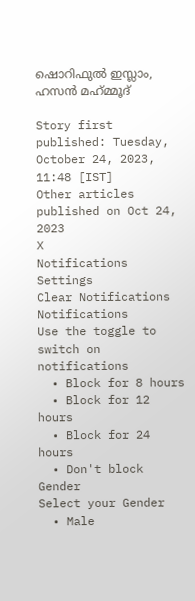ഷൊറിഫുല്‍ ഇസ്ലാം, ഹസന്‍ മഹ്‌മ്മൂദ്

Story first published: Tuesday, October 24, 2023, 11:48 [IST]
Other articles published on Oct 24, 2023
X
Notifications
Settings
Clear Notifications
Notifications
Use the toggle to switch on notifications
  • Block for 8 hours
  • Block for 12 hours
  • Block for 24 hours
  • Don't block
Gender
Select your Gender
  • Male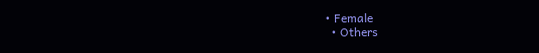• Female
  • Others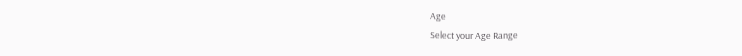Age
Select your Age Range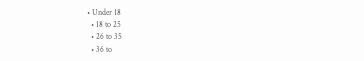• Under 18
  • 18 to 25
  • 26 to 35
  • 36 to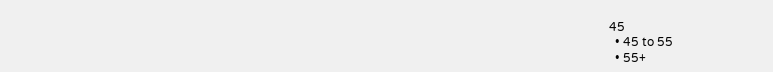45
  • 45 to 55
  • 55+